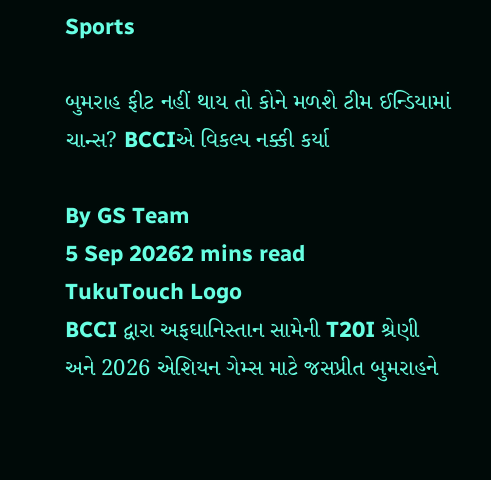Sports

બુમરાહ ફીટ નહીં થાય તો કોને મળશે ટીમ ઈન્ડિયામાં ચાન્સ? BCCIએ વિકલ્પ નક્કી કર્યા

By GS Team
5 Sep 20262 mins read
TukuTouch Logo
BCCI દ્વારા અફઘાનિસ્તાન સામેની T20I શ્રેણી અને 2026 એશિયન ગેમ્સ માટે જસપ્રીત બુમરાહને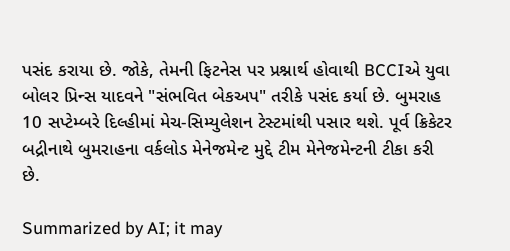પસંદ કરાયા છે. જોકે, તેમની ફિટનેસ પર પ્રશ્નાર્થ હોવાથી BCCIએ યુવા બોલર પ્રિન્સ યાદવને "સંભવિત બેકઅપ" તરીકે પસંદ કર્યા છે. બુમરાહ 10 સપ્ટેમ્બરે દિલ્હીમાં મેચ-સિમ્યુલેશન ટેસ્ટમાંથી પસાર થશે. પૂર્વ ક્રિકેટર બદ્રીનાથે બુમરાહના વર્કલોડ મેનેજમેન્ટ મુદ્દે ટીમ મેનેજમેન્ટની ટીકા કરી છે.

Summarized by AI; it may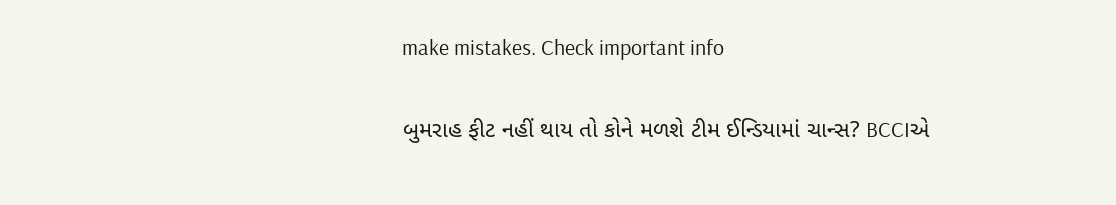make mistakes. Check important info

બુમરાહ ફીટ નહીં થાય તો કોને મળશે ટીમ ઈન્ડિયામાં ચાન્સ? BCCIએ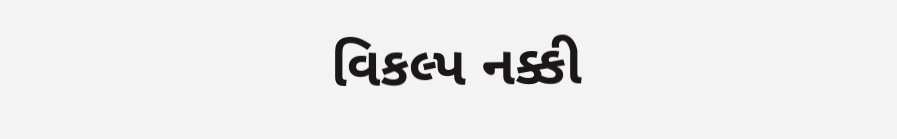વિકલ્પ નક્કી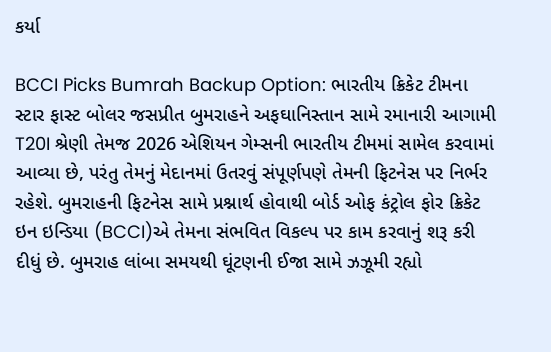કર્યા

BCCI Picks Bumrah Backup Option: ભારતીય ક્રિકેટ ટીમના સ્ટાર ફાસ્ટ બોલર જસપ્રીત બુમરાહને અફઘાનિસ્તાન સામે રમાનારી આગામી T20I શ્રેણી તેમજ 2026 એશિયન ગેમ્સની ભારતીય ટીમમાં સામેલ કરવામાં આવ્યા છે, પરંતુ તેમનું મેદાનમાં ઉતરવું સંપૂર્ણપણે તેમની ફિટનેસ પર નિર્ભર રહેશે. બુમરાહની ફિટનેસ સામે પ્રશ્નાર્થ હોવાથી બોર્ડ ઓફ કંટ્રોલ ફોર ક્રિકેટ ઇન ઇન્ડિયા (BCCI)એ તેમના સંભવિત વિકલ્પ પર કામ કરવાનું શરૂ કરી દીધું છે. બુમરાહ લાંબા સમયથી ઘૂંટણની ઈજા સામે ઝઝૂમી રહ્યો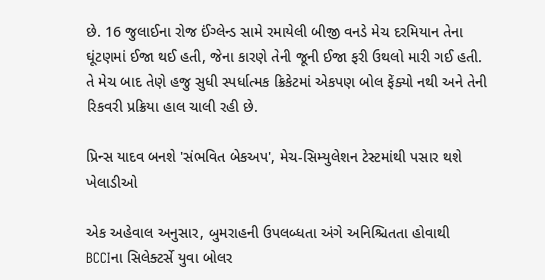છે. 16 જુલાઈના રોજ ઈંગ્લેન્ડ સામે રમાયેલી બીજી વનડે મેચ દરમિયાન તેના ઘૂંટણમાં ઈજા થઈ હતી, જેના કારણે તેની જૂની ઈજા ફરી ઉથલો મારી ગઈ હતી. તે મેચ બાદ તેણે હજુ સુધી સ્પર્ધાત્મક ક્રિકેટમાં એકપણ બોલ ફેંક્યો નથી અને તેની રિકવરી પ્રક્રિયા હાલ ચાલી રહી છે.

પ્રિન્સ યાદવ બનશે 'સંભવિત બેકઅપ', મેચ-સિમ્યુલેશન ટેસ્ટમાંથી પસાર થશે ખેલાડીઓ

એક અહેવાલ અનુસાર, બુમરાહની ઉપલબ્ધતા અંગે અનિશ્ચિતતા હોવાથી BCCIના સિલેક્ટર્સે યુવા બોલર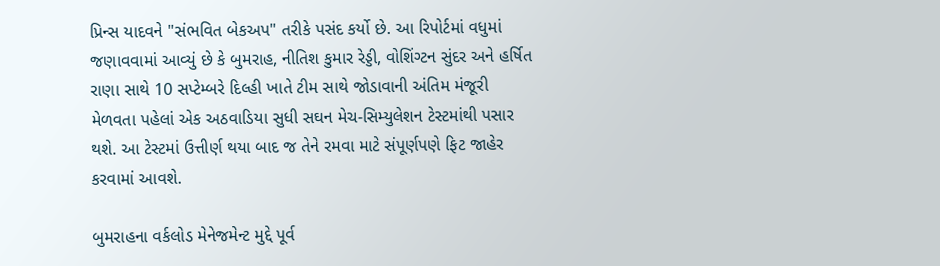પ્રિન્સ યાદવને "સંભવિત બેકઅપ" તરીકે પસંદ કર્યો છે. આ રિપોર્ટમાં વધુમાં જણાવવામાં આવ્યું છે કે બુમરાહ, નીતિશ કુમાર રેડ્ડી, વોશિંગ્ટન સુંદર અને હર્ષિત રાણા સાથે 10 સપ્ટેમ્બરે દિલ્હી ખાતે ટીમ સાથે જોડાવાની અંતિમ મંજૂરી મેળવતા પહેલાં એક અઠવાડિયા સુધી સઘન મેચ-સિમ્યુલેશન ટેસ્ટમાંથી પસાર થશે. આ ટેસ્ટમાં ઉત્તીર્ણ થયા બાદ જ તેને રમવા માટે સંપૂર્ણપણે ફિટ જાહેર કરવામાં આવશે.

બુમરાહના વર્કલોડ મેનેજમેન્ટ મુદ્દે પૂર્વ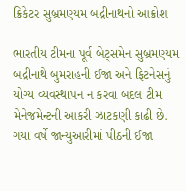ક્રિકેટર સુબ્રમણ્યમ બદ્રીનાથનો આક્રોશ

ભારતીય ટીમના પૂર્વ બેટ્સમેન સુબ્રમણ્યમ બદ્રીનાથે બુમરાહની ઈજા અને ફિટનેસનું યોગ્ય વ્યવસ્થાપન ન કરવા બદલ ટીમ મેનેજમેન્ટની આકરી ઝાટકણી કાઢી છે. ગયા વર્ષે જાન્યુઆરીમાં પીઠની ઈજા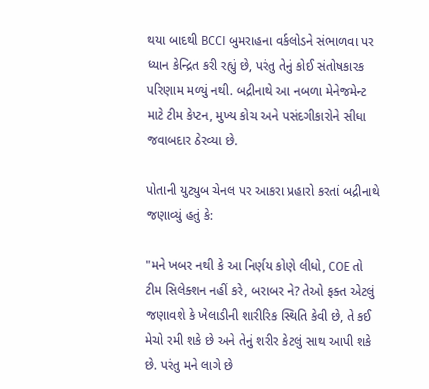થયા બાદથી BCCI બુમરાહના વર્કલોડને સંભાળવા પર ધ્યાન કેન્દ્રિત કરી રહ્યું છે, પરંતુ તેનું કોઈ સંતોષકારક પરિણામ મળ્યું નથી. બદ્રીનાથે આ નબળા મેનેજમેન્ટ માટે ટીમ કેપ્ટન, મુખ્ય કોચ અને પસંદગીકારોને સીધા જવાબદાર ઠેરવ્યા છે.

પોતાની યુટ્યુબ ચેનલ પર આકરા પ્રહારો કરતાં બદ્રીનાથે જણાવ્યું હતું કે:

"મને ખબર નથી કે આ નિર્ણય કોણે લીધો, COE તો ટીમ સિલેક્શન નહીં કરે, બરાબર ને? તેઓ ફક્ત એટલું જણાવશે કે ખેલાડીની શારીરિક સ્થિતિ કેવી છે, તે કઈ મેચો રમી શકે છે અને તેનું શરીર કેટલું સાથ આપી શકે છે. પરંતુ મને લાગે છે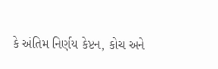કે અંતિમ નિર્ણય કેપ્ટન, કોચ અને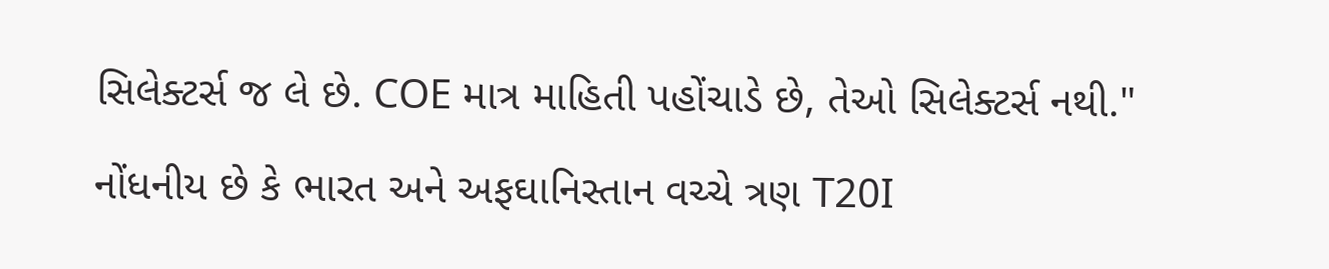સિલેક્ટર્સ જ લે છે. COE માત્ર માહિતી પહોંચાડે છે, તેઓ સિલેક્ટર્સ નથી."

નોંધનીય છે કે ભારત અને અફઘાનિસ્તાન વચ્ચે ત્રણ T20I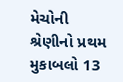મેચોની શ્રેણીનો પ્રથમ મુકાબલો 13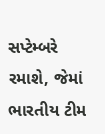સપ્ટેમ્બરે રમાશે, જેમાં ભારતીય ટીમ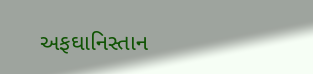અફઘાનિસ્તાન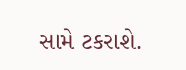સામે ટકરાશે.